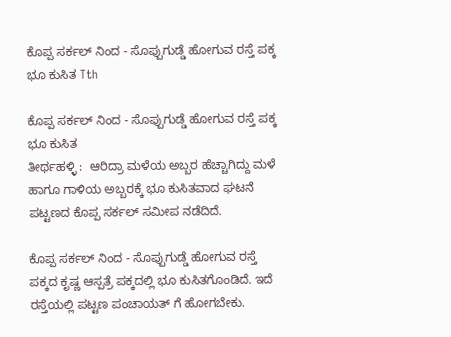ಕೊಪ್ಪ ಸರ್ಕಲ್ ನಿಂದ - ಸೊಪ್ಪುಗುಡ್ಡೆ ಹೋಗುವ ರಸ್ತೆ ಪಕ್ಕ ಭೂ ಕುಸಿತ Tth

ಕೊಪ್ಪ ಸರ್ಕಲ್ ನಿಂದ - ಸೊಪ್ಪುಗುಡ್ಡೆ ಹೋಗುವ ರಸ್ತೆ ಪಕ್ಕ ಭೂ ಕುಸಿತ
ತೀರ್ಥಹಳ್ಳಿ :  ಆರಿದ್ರಾ ಮಳೆಯ ಅಬ್ಬರ ಹೆಚ್ಚಾಗಿದ್ದು ಮಳೆ ಹಾಗೂ ಗಾಳಿಯ ಅಬ್ಬರಕ್ಕೆ ಭೂ ಕುಸಿತವಾದ ಘಟನೆ ಪಟ್ಟಣದ ಕೊಪ್ಪ ಸರ್ಕಲ್ ಸಮೀಪ ನಡೆದಿದೆ.

ಕೊಪ್ಪ ಸರ್ಕಲ್ ನಿಂದ - ಸೊಪ್ಪುಗುಡ್ಡೆ ಹೋಗುವ ರಸ್ತೆ ಪಕ್ಕದ ಕೃಷ್ಣ ಆಸ್ಪತ್ರೆ ಪಕ್ಕದಲ್ಲಿ ಭೂ ಕುಸಿತಗೊಂಡಿದೆ. ಇದೆ ರಸ್ತೆಯಲ್ಲಿ ಪಟ್ಟಣ ಪಂಚಾಯತ್ ಗೆ ಹೋಗಬೇಕು.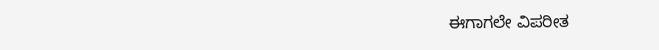ಈಗಾಗಲೇ ವಿಪರೀತ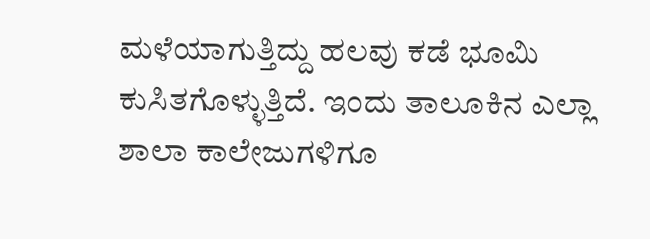ಮಳೆಯಾಗುತ್ತಿದ್ದು ಹಲವು ಕಡೆ ಭೂಮಿ ಕುಸಿತಗೊಳ್ಳುತ್ತಿದೆ. ಇಂದು ತಾಲೂಕಿನ ಎಲ್ಲಾ ಶಾಲಾ ಕಾಲೇಜುಗಳಿಗೂ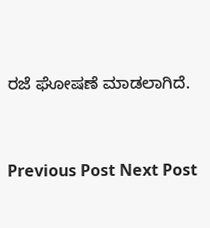ರಜೆ ಘೋಷಣೆ ಮಾಡಲಾಗಿದೆ.




Previous Post Next Post